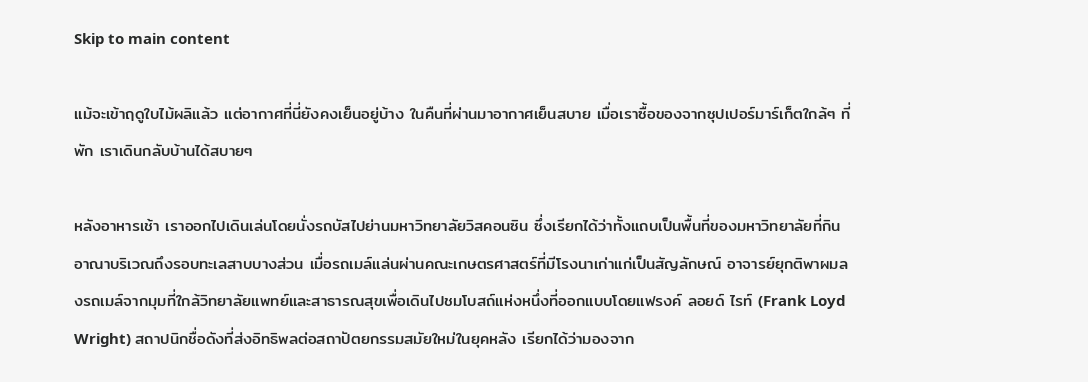Skip to main content

แม้จะเข้าฤดูใบไม้ผลิแล้ว แต่อากาศที่นี่ยังคงเย็นอยู่บ้าง ในคืนที่ผ่านมาอากาศเย็นสบาย เมื่อเราซื้อของจากซุปเปอร์มาร์เก็ตใกล้ๆ ที่พัก เราเดินกลับบ้านได้สบายๆ

หลังอาหารเช้า เราออกไปเดินเล่นโดยนั่งรถบัสไปย่านมหาวิทยาลัยวิสคอนซิน ซึ่งเรียกได้ว่าทั้งแถบเป็นพื้นที่ของมหาวิทยาลัยที่กินอาณาบริเวณถึงรอบทะเลสาบบางส่วน เมื่อรถเมล์แล่นผ่านคณะเกษตรศาสตร์ที่มีโรงนาเก่าแก่เป็นสัญลักษณ์ อาจารย์ยุกติพาผมลงรถเมล์จากมุมที่ใกล้วิทยาลัยแพทย์และสาธารณสุขเพื่อเดินไปชมโบสถ์แห่งหนึ่งที่ออกแบบโดยแฟรงค์ ลอยด์ ไรท์ (Frank Loyd Wright) สถาปนิกชื่อดังที่ส่งอิทธิพลต่อสถาปัตยกรรมสมัยใหม่ในยุคหลัง เรียกได้ว่ามองจาก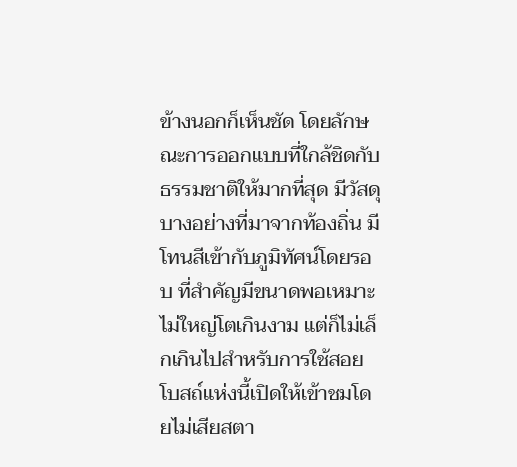ข้างนอกก็เห็นชัด โดยลักษณะการออกแบบที่ใกล้ชิดกับธรรมชาติให้มากที่สุด มีวัสดุบางอย่างที่มาจากท้องถิ่น มีโทนสีเข้ากับภูมิทัศน์โดยรอบ ที่สำคัญมีขนาดพอเหมาะ ไม่ใหญ่โตเกินงาม แต่ก็ไม่เล็กเกินไปสำหรับการใช้สอย โบสถ์แห่งนี้เปิดให้เข้าชมโดยไม่เสียสตา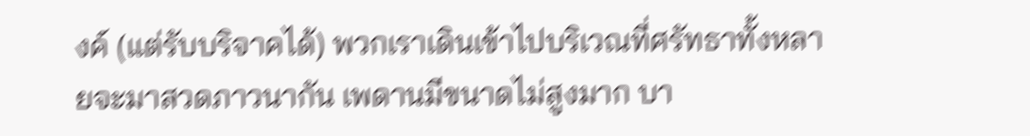งค์ (แต่รับบริจาคได้) พวกเราเดินเข้าไปบริเวณที่ศรัทธาทั้งหลายจะมาสวดภาวนากัน เพดานมีขนาดไม่สูงมาก บา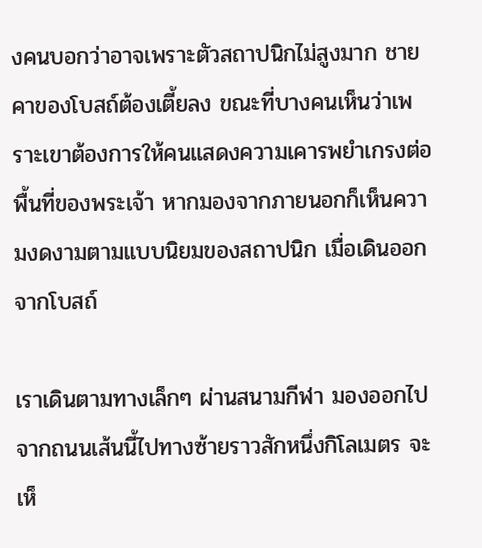งคนบอกว่าอาจเพราะตัวสถาปนิกไม่สูงมาก ชายคาของโบสถ์ต้องเตี้ยลง ขณะที่บางคนเห็นว่าเพราะเขาต้องการให้คนแสดงความเคารพยำเกรงต่อพื้นที่ของพระเจ้า หากมองจากภายนอกก็เห็นความงดงามตามแบบนิยมของสถาปนิก เมื่อเดินออกจากโบสถ์

เราเดินตามทางเล็กๆ ผ่านสนามกีฬา มองออกไปจากถนนเส้นนี้ไปทางซ้ายราวสักหนึ่งกิโลเมตร จะเห็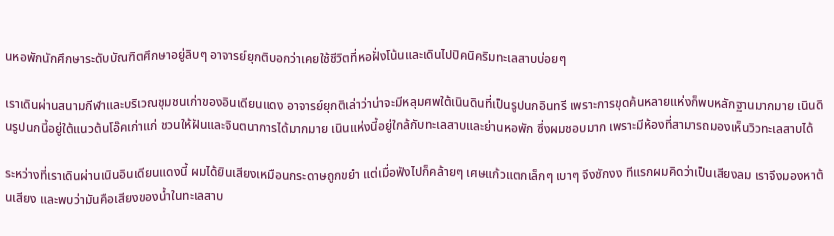นหอพักนักศึกษาระดับบัณฑิตศึกษาอยู่ลิบๆ อาจารย์ยุกติบอกว่าเคยใช้ชีวิตที่หอฝั่งโน้นและเดินไปปิคนิคริมทะเลสาบบ่อยๆ

เราเดินผ่านสนามกีฬาและบริเวณชุมชนเก่าของอินเดียนแดง อาจารย์ยุกติเล่าว่าน่าจะมีหลุมศพใต้เนินดินที่เป็นรูปนกอินทรี เพราะการขุดค้นหลายแห่งก็พบหลักฐานมากมาย เนินดินรูปนกนี้อยู่ใต้แนวต้นโอ๊คเก่าแก่ ชวนให้ฝันและจินตนาการได้มากมาย เนินแห่งนี้อยู่ใกล้กับทะเลสาบและย่านหอพัก ซึ่งผมชอบมาก เพราะมีห้องที่สามารถมองเห็นวิวทะเลสาบได้

ระหว่างที่เราเดินผ่านเนินอินเดียนแดงนี้ ผมได้ยินเสียงเหมือนกระดาษถูกขยำ แต่เมื่อฟังไปก็คล้ายๆ เศษแก้วแตกเล็กๆ เบาๆ จึงชักงง ทีแรกผมคิดว่าเป็นเสียงลม เราจึงมองหาต้นเสียง และพบว่ามันคือเสียงของน้ำในทะเลสาบ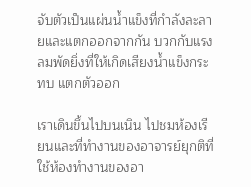จับตัวเป็นแผ่นน้ำแข็งที่กำลังละลายและแตกออกจากกัน บวกกับแรงลมพัดยิ่งที่ให้เกิดเสียงน้ำแข็งกระทบ แตกตัวออก

เราเดินขึ้นไปบนเนิน ไปชมห้องเรียนและที่ทำงานของอาจารย์ยุกติที่ใช้ห้องทำงานของอา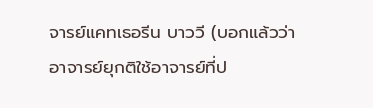จารย์แคทเธอรีน บาววี (บอกแล้วว่าอาจารย์ยุกติใช้อาจารย์ที่ป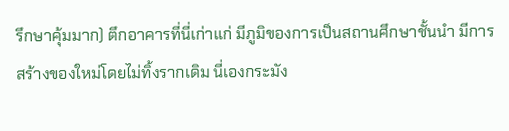รึกษาคุ้มมาก) ตึกอาคารที่นี่เก่าแก่ มีภูมิของการเป็นสถานศึกษาชั้นนำ มีการสร้างของใหม่โดยไม่ทิ้งรากเดิม นี่เองกระมัง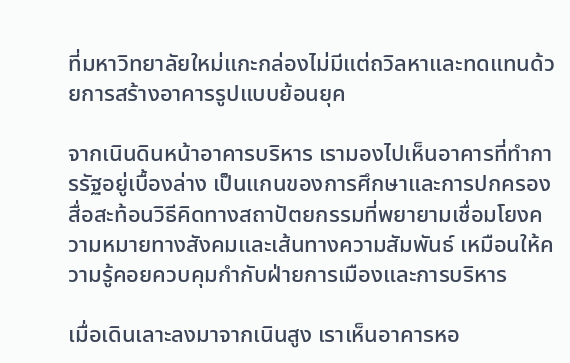ที่มหาวิทยาลัยใหม่แกะกล่องไม่มีแต่ถวิลหาและทดแทนด้วยการสร้างอาคารรูปแบบย้อนยุค

จากเนินดินหน้าอาคารบริหาร เรามองไปเห็นอาคารที่ทำการรัฐอยู่เบื้องล่าง เป็นแกนของการศึกษาและการปกครอง สื่อสะท้อนวิธีคิดทางสถาปัตยกรรมที่พยายามเชื่อมโยงความหมายทางสังคมและเส้นทางความสัมพันธ์ เหมือนให้ความรู้คอยควบคุมกำกับฝ่ายการเมืองและการบริหาร

เมื่อเดินเลาะลงมาจากเนินสูง เราเห็นอาคารหอ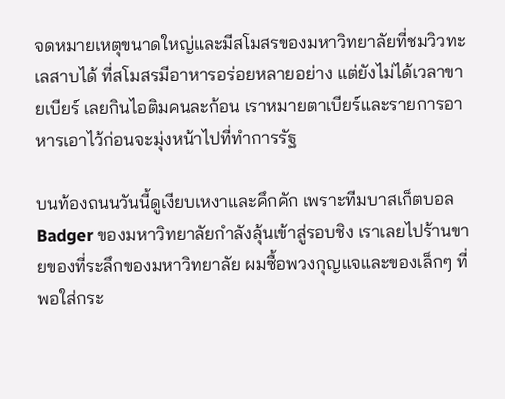จดหมายเหตุขนาดใหญ่และมีสโมสรของมหาวิทยาลัยที่ชมวิวทะเลสาบได้ ที่สโมสรมีอาหารอร่อยหลายอย่าง แต่ยังไม่ได้เวลาขายเบียร์ เลยกินไอติมคนละก้อน เราหมายตาเบียร์และรายการอาหารเอาไว้ก่อนจะมุ่งหน้าไปที่ทำการรัฐ

บนท้องถนนวันนี้ดูเงียบเหงาและคึกคัก เพราะทีมบาสเก็ตบอล Badger ของมหาวิทยาลัยกำลังลุ้นเข้าสู่รอบชิง เราเลยไปร้านขายของที่ระลึกของมหาวิทยาลัย ผมซื้อพวงกุญแจและของเล็กๆ ที่พอใส่กระ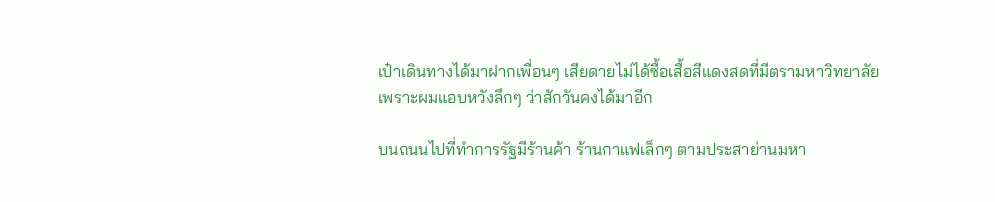เป๋าเดินทางได้มาฝากเพื่อนๆ เสียดายไม่ได้ซื้อเสื้อสีแดงสดที่มีตรามหาวิทยาลัย เพราะผมแอบหวังลึกๆ ว่าสักวันคงได้มาอีก

บนถนนไปที่ทำการรัฐมีร้านค้า ร้านกาแฟเล็กๆ ตามประสาย่านมหา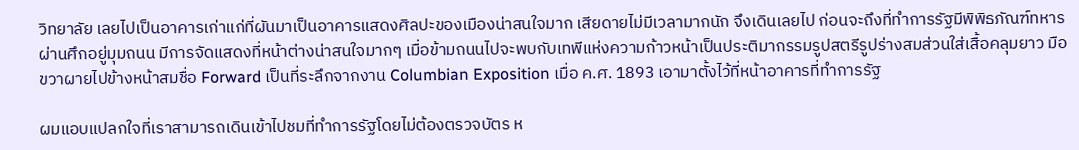วิทยาลัย เลยไปเป็นอาคารเก่าแก่ที่ผันมาเป็นอาคารแสดงศิลปะของเมืองน่าสนใจมาก เสียดายไม่มีเวลามากนัก จึงเดินเลยไป ก่อนจะถึงที่ทำการรัฐมีพิพิธภัณฑ์ทหารผ่านศึกอยู่มุมถนน มีการจัดแสดงที่หน้าต่างน่าสนใจมากๆ เมื่อข้ามถนนไปจะพบกับเทพีแห่งความก้าวหน้าเป็นประติมากรรมรูปสตรีรูปร่างสมส่วนใส่เสื้อคลุมยาว มือขวาผายไปข้างหน้าสมชื่อ Forward เป็นที่ระลึกจากงาน Columbian Exposition เมื่อ ค.ศ. 1893 เอามาตั้งไว้ที่หน้าอาคารที่ทำการรัฐ

ผมแอบแปลกใจที่เราสามารถเดินเข้าไปชมที่ทำการรัฐโดยไม่ต้องตรวจบัตร ห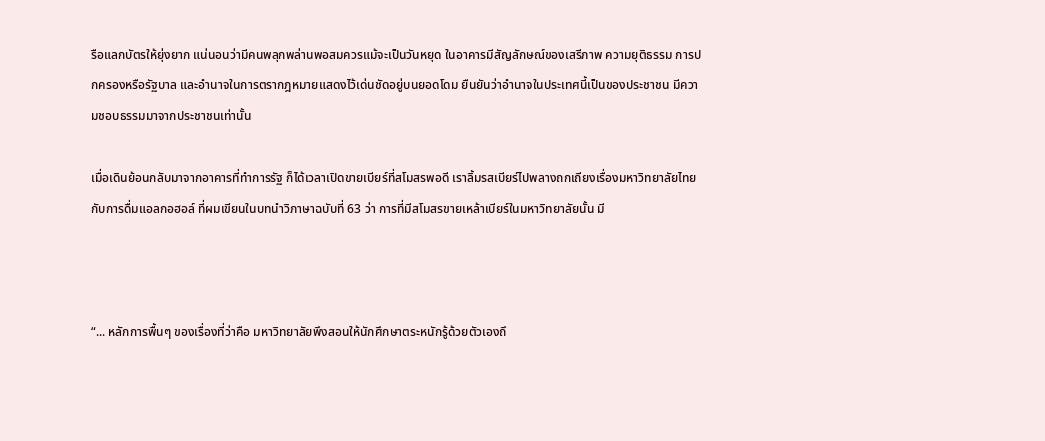รือแลกบัตรให้ยุ่งยาก แน่นอนว่ามีคนพลุกพล่านพอสมควรแม้จะเป็นวันหยุด ในอาคารมีสัญลักษณ์ของเสรีภาพ ความยุติธรรม การปกครองหรือรัฐบาล และอำนาจในการตรากฎหมายแสดงไว้เด่นชัดอยู่บนยอดโดม ยืนยันว่าอำนาจในประเทศนี้เป็นของประชาชน มีความชอบธรรมมาจากประชาชนเท่านั้น

เมื่อเดินย้อนกลับมาจากอาคารที่ทำการรัฐ ก็ได้เวลาเปิดขายเบียร์ที่สโมสรพอดี เราลิ้มรสเบียร์ไปพลางถกเถียงเรื่องมหาวิทยาลัยไทยกับการดื่มแอลกอฮอล์ ที่ผมเขียนในบทนำวิภาษาฉบับที่ 63 ว่า การที่มีสโมสรขายเหล้าเบียร์ในมหาวิทยาลัยนั้น มี



“... หลักการพื้นๆ ของเรื่องที่ว่าคือ มหาวิทยาลัยพึงสอนให้นักศึกษาตระหนักรู้ด้วยตัวเองถึ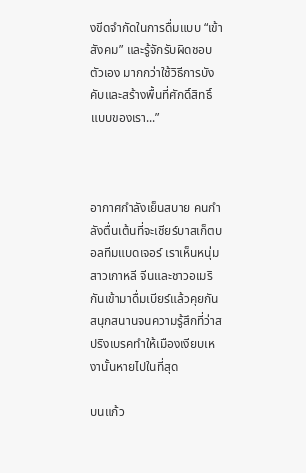งขีดจำกัดในการดื่มแบบ “เข้าสังคม” และรู้จักรับผิดชอบตัวเอง มากกว่าใช้วิธีการบังคับและสร้างพื้นที่ศักดิ์สิทธิ์แบบของเรา...”



อากาศกำลังเย็นสบาย คนกำลังตื่นเต้นที่จะเชียร์บาสเก็ตบอลทีมแบดเจอร์ เราเห็นหนุ่มสาวเกาหลี จีนและชาวอเมริกันเข้ามาดื่มเบียร์แล้วคุยกันสนุกสนานจนความรู้สึกที่ว่าสปริงเบรคทำให้เมืองเงียบเหงานั้นหายไปในที่สุด

บนแก้ว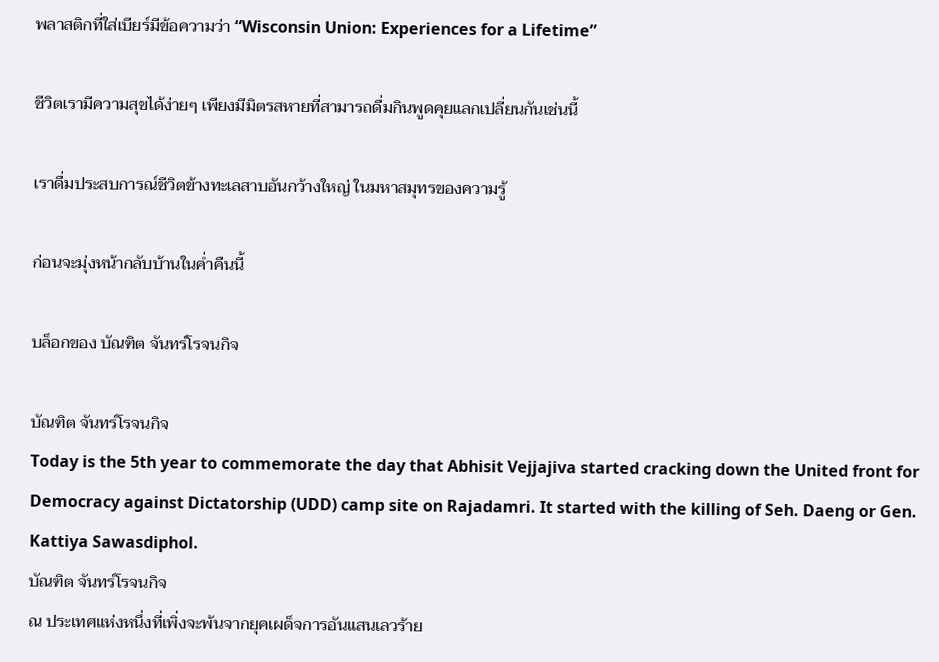พลาสติกที่ใส่เบียร์มีข้อความว่า “Wisconsin Union: Experiences for a Lifetime”

ชีวิตเรามีความสุขได้ง่ายๆ เพียงมีมิตรสหายที่สามารถดื่มกินพูดคุยแลกเปลี่ยนกันเช่นนี้

เราดื่มประสบการณ์ชีวิตข้างทะเลสาบอันกว้างใหญ่ ในมหาสมุทรของความรู้

ก่อนจะมุ่งหน้ากลับบ้านในค่ำคืนนี้

บล็อกของ บัณฑิต จันทร์โรจนกิจ

บัณฑิต จันทร์โรจนกิจ
Today is the 5th year to commemorate the day that Abhisit Vejjajiva started cracking down the United front for Democracy against Dictatorship (UDD) camp site on Rajadamri. It started with the killing of Seh. Daeng or Gen. Kattiya Sawasdiphol.
บัณฑิต จันทร์โรจนกิจ
ณ ประเทศแห่งหนึ่งที่เพิ่งจะพ้นจากยุคเผด็จการอันแสนเลวร้าย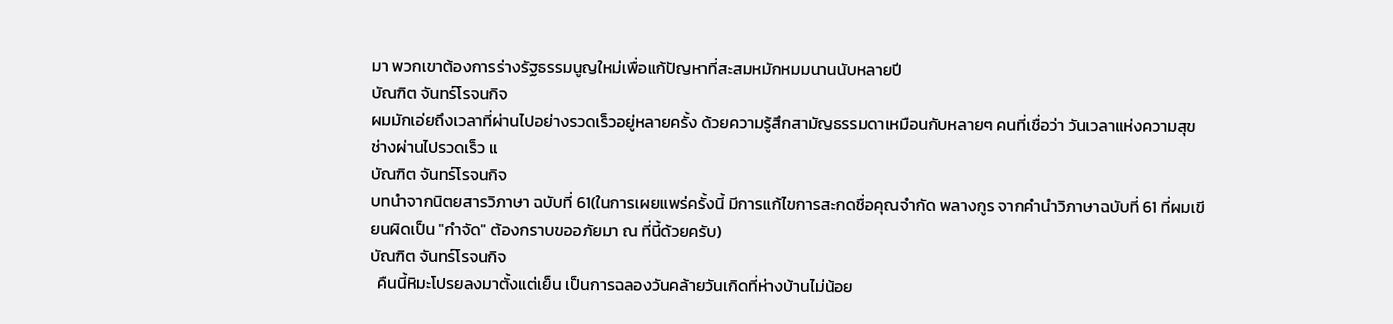มา พวกเขาต้องการร่างรัฐธรรมนูญใหม่เพื่อแก้ปัญหาที่สะสมหมักหมมนานนับหลายปี
บัณฑิต จันทร์โรจนกิจ
ผมมักเอ่ยถึงเวลาที่ผ่านไปอย่างรวดเร็วอยู่หลายครั้ง ด้วยความรู้สึกสามัญธรรมดาเหมือนกับหลายๆ คนที่เชื่อว่า วันเวลาแห่งความสุขช่างผ่านไปรวดเร็ว แ
บัณฑิต จันทร์โรจนกิจ
บทนำจากนิตยสารวิภาษา ฉบับที่ 61(ในการเผยแพร่ครั้งนี้ มีการแก้ไขการสะกดชื่อคุณจำกัด พลางกูร จากคำนำวิภาษาฉบับที่ 61 ที่ผมเขียนผิดเป็น "กำจัด" ต้องกราบขออภัยมา ณ ที่นี้ด้วยครับ)
บัณฑิต จันทร์โรจนกิจ
  คืนนี้หิมะโปรยลงมาตั้งแต่เย็น เป็นการฉลองวันคล้ายวันเกิดที่ห่างบ้านไม่น้อย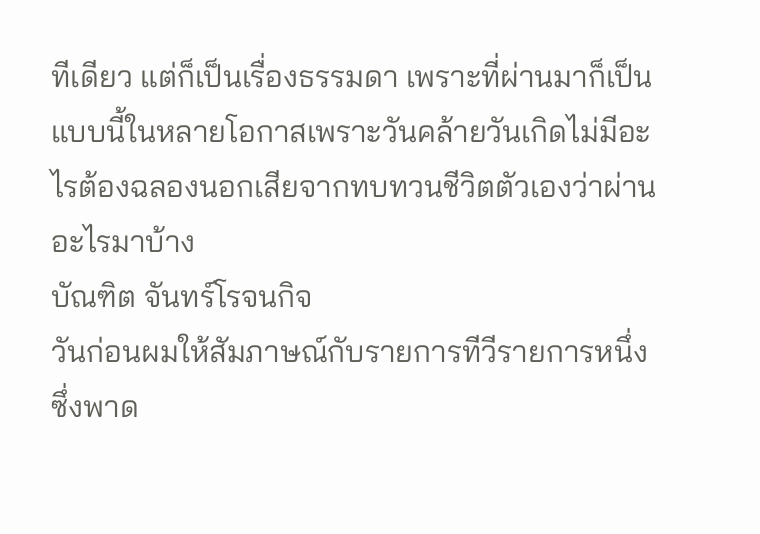ทีเดียว แต่ก็เป็นเรื่องธรรมดา เพราะที่ผ่านมาก็เป็นแบบนี้ในหลายโอกาสเพราะวันคล้ายวันเกิดไม่มีอะไรต้องฉลองนอกเสียจากทบทวนชีวิตตัวเองว่าผ่านอะไรมาบ้าง
บัณฑิต จันทร์โรจนกิจ
วันก่อนผมให้สัมภาษณ์กับรายการทีวีรายการหนึ่งซึ่งพาด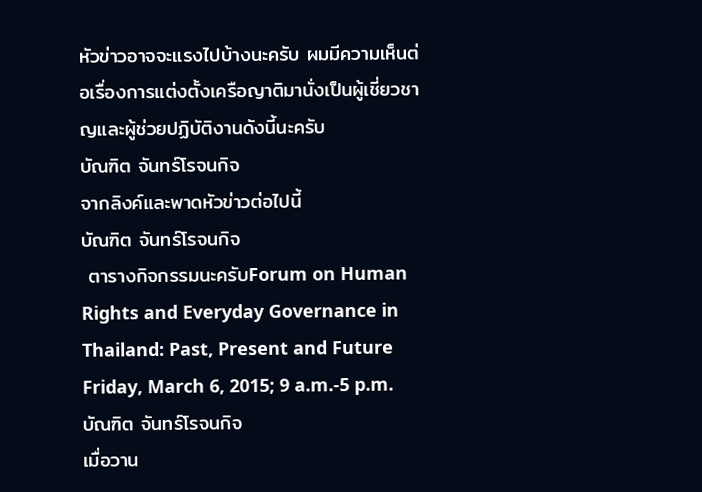หัวข่าวอาจจะแรงไปบ้างนะครับ ผมมีความเห็นต่อเรื่องการแต่งตั้งเครือญาติมานั่งเป็นผู้เชี่ยวชาญและผู้ช่วยปฏิบัติงานดังนี้นะครับ
บัณฑิต จันทร์โรจนกิจ
จากลิงค์และพาดหัวข่าวต่อไปนี้
บัณฑิต จันทร์โรจนกิจ
 ตารางกิจกรรมนะครับForum on Human Rights and Everyday Governance in Thailand: Past, Present and Future Friday, March 6, 2015; 9 a.m.-5 p.m.
บัณฑิต จันทร์โรจนกิจ
เมื่อวาน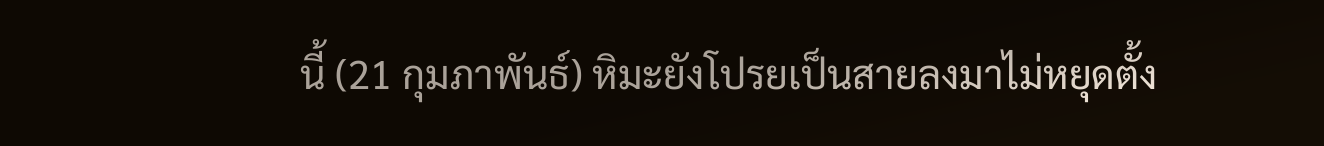นี้ (21 กุมภาพันธ์) หิมะยังโปรยเป็นสายลงมาไม่หยุดตั้ง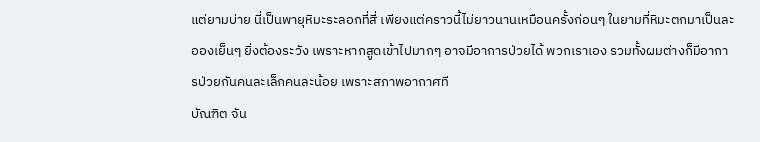แต่ยามบ่าย นี่เป็นพายุหิมะระลอกที่สี่ เพียงแต่คราวนี้ไม่ยาวนานเหมือนครั้งก่อนๆ ในยามที่หิมะตกมาเป็นละอองเย็นๆ ยิ่งต้องระวัง เพราะหากสูดเข้าไปมากๆ อาจมีอาการป่วยได้ พวกเราเอง รวมทั้งผมต่างก็มีอาการป่วยกันคนละเล็กคนละน้อย เพราะสภาพอากาศที
บัณฑิต จัน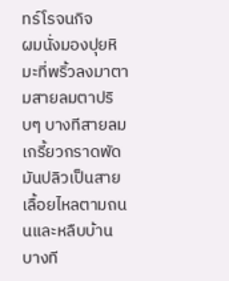ทร์โรจนกิจ
ผมนั่งมองปุยหิมะที่พริ้วลงมาตามสายลมตาปริบๆ บางทีสายลมเกรี้ยวกราดพัดมันปลิวเป็นสาย เลื้อยไหลตามถนนและหลืบบ้าน บางที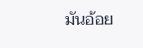มันอ้อย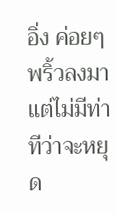อิ่ง ค่อยๆ พริ้วลงมา แต่ไม่มีท่าทีว่าจะหยุด